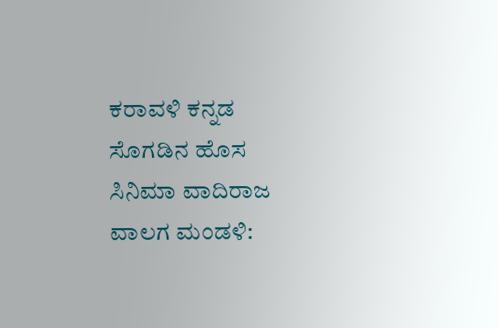ಕರಾವಳಿ ಕನ್ನಡ ಸೊಗಡಿನ ಹೊಸ ಸಿನಿಮಾ ವಾದಿರಾಜ ವಾಲಗ ಮಂಡಳಿ: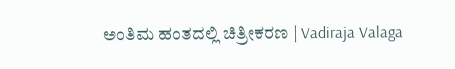ಅಂತಿಮ ಹಂತದಲ್ಲಿ ಚಿತ್ರೀಕರಣ | Vadiraja Valaga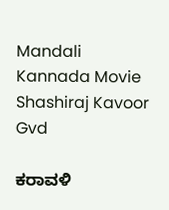Mandali Kannada Movie Shashiraj Kavoor Gvd

ಕರಾವಳಿ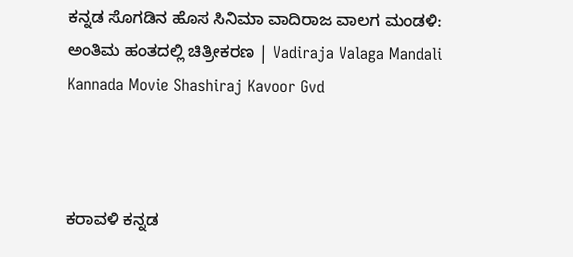ಕನ್ನಡ ಸೊಗಡಿನ ಹೊಸ ಸಿನಿಮಾ ವಾದಿರಾಜ ವಾಲಗ ಮಂಡಳಿ: ಅಂತಿಮ ಹಂತದಲ್ಲಿ ಚಿತ್ರೀಕರಣ | Vadiraja Valaga Mandali Kannada Movie Shashiraj Kavoor Gvd



ಕರಾವಳಿ ಕನ್ನಡ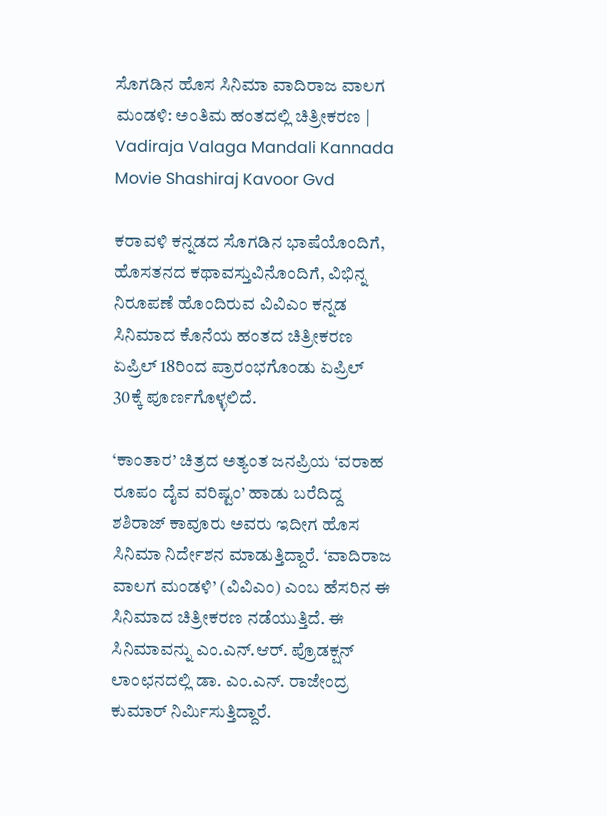ಸೊಗಡಿನ ಹೊಸ ಸಿನಿಮಾ ವಾದಿರಾಜ ವಾಲಗ ಮಂಡಳಿ: ಅಂತಿಮ ಹಂತದಲ್ಲಿ ಚಿತ್ರೀಕರಣ | Vadiraja Valaga Mandali Kannada Movie Shashiraj Kavoor Gvd

ಕರಾವಳಿ ಕನ್ನಡದ ಸೊಗಡಿನ ಭಾಷೆಯೊಂದಿಗೆ, ಹೊಸತನದ ಕಥಾವಸ್ತುವಿನೊಂದಿಗೆ, ವಿಭಿನ್ನ ನಿರೂಪಣೆ ಹೊಂದಿರುವ ವಿವಿಎಂ ಕನ್ನಡ ಸಿನಿಮಾದ ಕೊನೆಯ ಹಂತದ ಚಿತ್ರೀಕರಣ ಏಪ್ರಿಲ್‌ 18ರಿಂದ ಪ್ರಾರಂಭಗೊಂಡು ಏಪ್ರಿಲ್‌ 30ಕ್ಕೆ ಪೂರ್ಣಗೊಳ್ಳಲಿದೆ.

‘ಕಾಂತಾರ’ ಚಿತ್ರದ ಅತ್ಯಂತ ಜನಪ್ರಿಯ ‘ವರಾಹ ರೂಪಂ ದೈವ ವರಿಷ್ಟಂ’ ಹಾಡು ಬರೆದಿದ್ದ ಶಶಿರಾಜ್ ಕಾವೂರು ಅವರು ಇದೀಗ ಹೊಸ ಸಿನಿಮಾ ನಿರ್ದೇಶನ ಮಾಡುತ್ತಿದ್ದಾರೆ. ‘ವಾದಿರಾಜ ವಾಲಗ ಮಂಡಳಿ’ (ವಿವಿಎಂ) ಎಂಬ ಹೆಸರಿನ ಈ ಸಿನಿಮಾದ ಚಿತ್ರೀಕರಣ ನಡೆಯುತ್ತಿದೆ. ಈ ಸಿನಿಮಾವನ್ನು ಎಂ.ಎನ್.ಆರ್. ಪ್ರೊಡಕ್ಷನ್ ಲಾಂಛನದಲ್ಲಿ ಡಾ. ಎಂ.ಎನ್. ರಾಜೇಂದ್ರ ಕುಮಾರ್ ನಿರ್ಮಿಸುತ್ತಿದ್ದಾರೆ.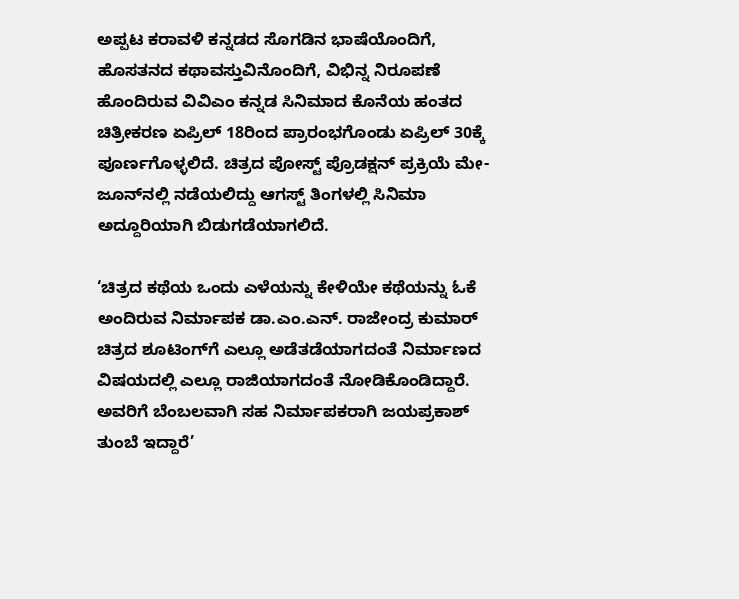ಅಪ್ಪಟ ಕರಾವಳಿ ಕನ್ನಡದ ಸೊಗಡಿನ ಭಾಷೆಯೊಂದಿಗೆ, ಹೊಸತನದ ಕಥಾವಸ್ತುವಿನೊಂದಿಗೆ, ವಿಭಿನ್ನ ನಿರೂಪಣೆ ಹೊಂದಿರುವ ವಿವಿಎಂ ಕನ್ನಡ ಸಿನಿಮಾದ ಕೊನೆಯ ಹಂತದ ಚಿತ್ರೀಕರಣ ಏಪ್ರಿಲ್‌ 18ರಿಂದ ಪ್ರಾರಂಭಗೊಂಡು ಏಪ್ರಿಲ್‌ 30ಕ್ಕೆ ಪೂರ್ಣಗೊಳ್ಳಲಿದೆ. ಚಿತ್ರದ ಪೋಸ್ಟ್ ಪ್ರೊಡಕ್ಷನ್ ಪ್ರಕ್ರಿಯೆ ಮೇ-ಜೂನ್‌ನಲ್ಲಿ ನಡೆಯಲಿದ್ದು ಆಗಸ್ಟ್ ತಿಂಗಳಲ್ಲಿ ಸಿನಿಮಾ ಅದ್ದೂರಿಯಾಗಿ ಬಿಡುಗಡೆಯಾಗಲಿದೆ.

‘ಚಿತ್ರದ ಕಥೆಯ ಒಂದು ಎಳೆಯನ್ನು ಕೇಳಿಯೇ ಕಥೆಯನ್ನು ಓಕೆ ಅಂದಿರುವ ನಿರ್ಮಾಪಕ ಡಾ.ಎಂ.ಎನ್. ರಾಜೇಂದ್ರ ಕುಮಾರ್ ಚಿತ್ರದ ಶೂಟಿಂಗ್‌ಗೆ ಎಲ್ಲೂ ಅಡೆತಡೆಯಾಗದಂತೆ ನಿರ್ಮಾಣದ ವಿಷಯದಲ್ಲಿ ಎಲ್ಲೂ ರಾಜಿಯಾಗದಂತೆ ನೋಡಿಕೊಂಡಿದ್ದಾರೆ. ಅವರಿಗೆ ಬೆಂಬಲವಾಗಿ ಸಹ ನಿರ್ಮಾಪಕರಾಗಿ ಜಯಪ್ರಕಾಶ್ ತುಂಬೆ ಇದ್ದಾರೆ’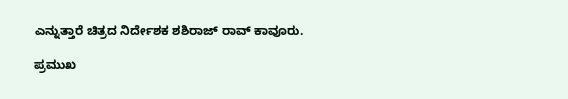ಎನ್ನುತ್ತಾರೆ ಚಿತ್ರದ ನಿರ್ದೇಶಕ ಶಶಿರಾಜ್ ರಾವ್ ಕಾವೂರು.

ಪ್ರಮುಖ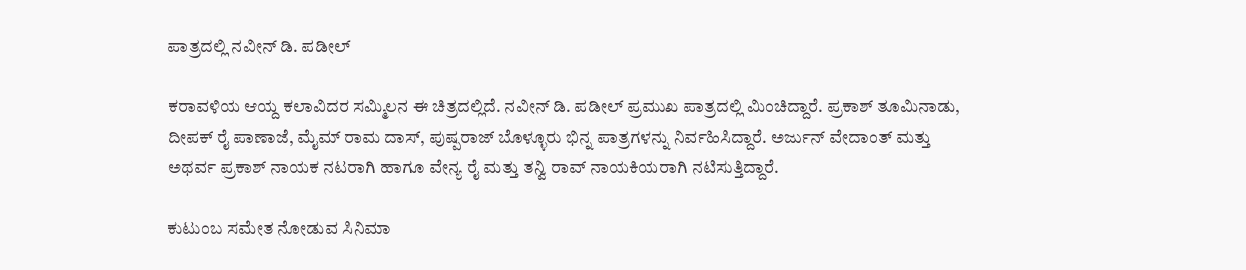ಪಾತ್ರದಲ್ಲಿ ನವೀನ್ ಡಿ. ಪಡೀಲ್

ಕರಾವಳಿಯ ಆಯ್ದ ಕಲಾವಿದರ ಸಮ್ಮಿಲನ ಈ ಚಿತ್ರದಲ್ಲಿದೆ. ನವೀನ್ ಡಿ. ಪಡೀಲ್ ಪ್ರಮುಖ ಪಾತ್ರದಲ್ಲಿ ಮಿಂಚಿದ್ದಾರೆ. ಪ್ರಕಾಶ್ ತೂಮಿನಾಡು, ದೀಪಕ್ ರೈ ಪಾಣಾಜೆ, ಮೈಮ್ ರಾಮ ದಾಸ್, ಪುಷ್ಪರಾಜ್ ಬೊಳ್ಳೂರು ಭಿನ್ನ ಪಾತ್ರಗಳನ್ನು ನಿರ್ವಹಿಸಿದ್ದಾರೆ. ಅರ್ಜುನ್ ವೇದಾಂತ್ ಮತ್ತು ಅಥರ್ವ ಪ್ರಕಾಶ್ ನಾಯಕ ನಟರಾಗಿ ಹಾಗೂ ವೇನ್ಯ ರೈ ಮತ್ತು ತನ್ವಿ ರಾವ್ ನಾಯಕಿಯರಾಗಿ ನಟಿಸುತ್ತಿದ್ದಾರೆ.

ಕುಟುಂಬ ಸಮೇತ ನೋಡುವ ಸಿನಿಮಾ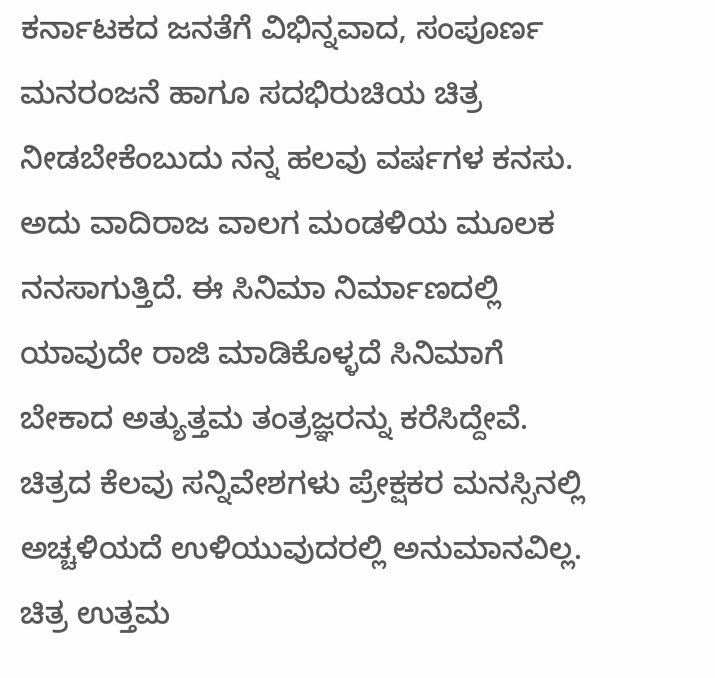ಕರ್ನಾಟಕದ ಜನತೆಗೆ ವಿಭಿನ್ನವಾದ, ಸಂಪೂರ್ಣ ಮನರಂಜನೆ ಹಾಗೂ ಸದಭಿರುಚಿಯ ಚಿತ್ರ ನೀಡಬೇಕೆಂಬುದು ನನ್ನ ಹಲವು ವರ್ಷಗಳ ಕನಸು. ಅದು ವಾದಿರಾಜ ವಾಲಗ ಮಂಡಳಿಯ ಮೂಲಕ ನನಸಾಗುತ್ತಿದೆ. ಈ ಸಿನಿಮಾ ನಿರ್ಮಾಣದಲ್ಲಿ ಯಾವುದೇ ರಾಜಿ ಮಾಡಿಕೊಳ್ಳದೆ ಸಿನಿಮಾಗೆ ಬೇಕಾದ ಅತ್ಯುತ್ತಮ ತಂತ್ರಜ್ಞರನ್ನು ಕರೆಸಿದ್ದೇವೆ. ಚಿತ್ರದ ಕೆಲವು ಸನ್ನಿವೇಶಗಳು ಪ್ರೇಕ್ಷಕರ ಮನಸ್ಸಿನಲ್ಲಿ ಅಚ್ಚಳಿಯದೆ ಉಳಿಯುವುದರಲ್ಲಿ ಅನುಮಾನವಿಲ್ಲ. ಚಿತ್ರ ಉತ್ತಮ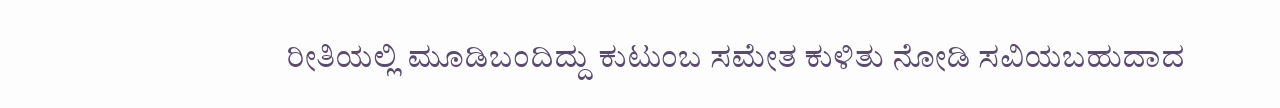ರೀತಿಯಲ್ಲಿ ಮೂಡಿಬಂದಿದ್ದು ಕುಟುಂಬ ಸಮೇತ ಕುಳಿತು ನೋಡಿ ಸವಿಯಬಹುದಾದ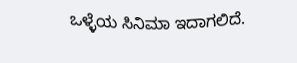ಒಳ್ಳೆಯ ಸಿನಿಮಾ ಇದಾಗಲಿದೆ.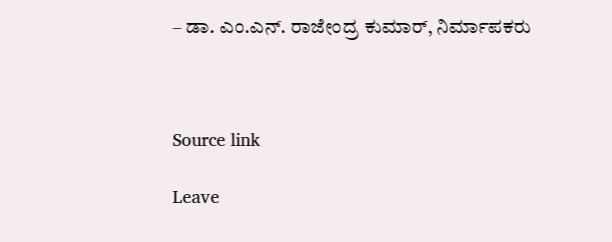– ಡಾ. ಎಂ.ಎನ್. ರಾಜೇಂದ್ರ ಕುಮಾರ್, ನಿರ್ಮಾಪಕರು



Source link

Leave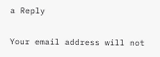a Reply

Your email address will not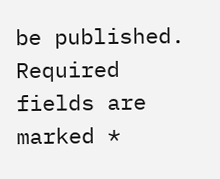be published. Required fields are marked *